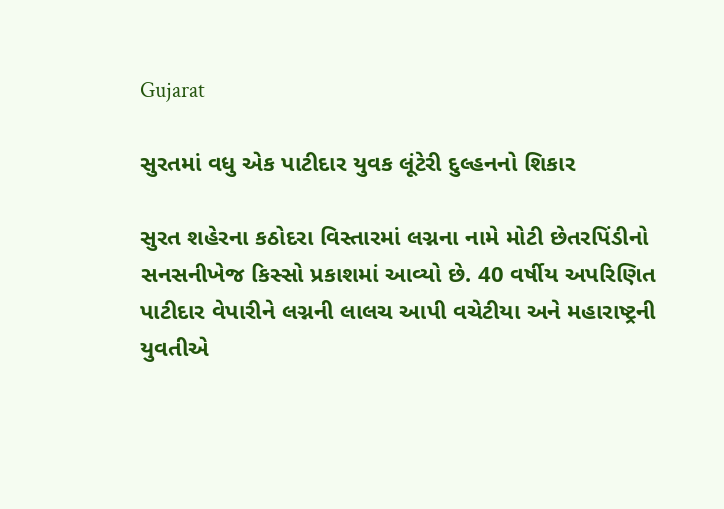Gujarat

સુરતમાં વધુ એક પાટીદાર યુવક લૂંટેરી દુલ્હનનો શિકાર

સુરત શહેરના કઠોદરા વિસ્તારમાં લગ્નના નામે મોટી છેતરપિંડીનો સનસનીખેજ કિસ્સો પ્રકાશમાં આવ્યો છે. 40 વર્ષીય અપરિણિત પાટીદાર વેપારીને લગ્નની લાલચ આપી વચેટીયા અને મહારાષ્ટ્રની યુવતીએ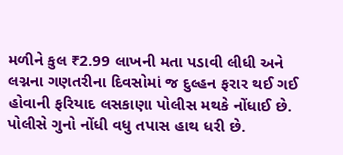મળીને કુલ ₹2.99 લાખની મતા પડાવી લીધી અને લગ્નના ગણતરીના દિવસોમાં જ દુલ્હન ફરાર થઈ ગઈ હોવાની ફરિયાદ લસકાણા પોલીસ મથકે નોંધાઈ છે. પોલીસે ગુનો નોંધી વધુ તપાસ હાથ ધરી છે.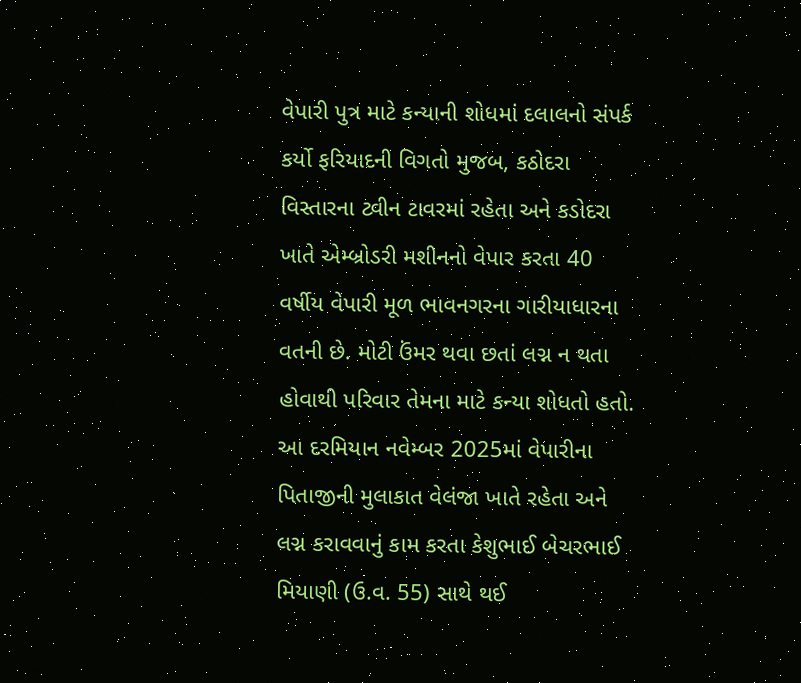વેપારી પુત્ર માટે કન્યાની શોધમાં દલાલનો સંપર્ક કર્યો ફરિયાદની વિગતો મુજબ, કઠોદરા વિસ્તારના ટ્વીન ટાવરમાં રહેતા અને કડોદરા ખાતે એમ્બ્રોડરી મશીનનો વેપાર કરતા 40 વર્ષીય વેપારી મૂળ ભાવનગરના ગારીયાધારના વતની છે. મોટી ઉંમર થવા છતાં લગ્ન ન થતા હોવાથી પરિવાર તેમના માટે કન્યા શોધતો હતો. આ દરમિયાન નવેમ્બર 2025માં વેપારીના પિતાજીની મુલાકાત વેલંજા ખાતે રહેતા અને લગ્ન કરાવવાનું કામ કરતા કેશુભાઈ બેચરભાઈ મિયાણી (ઉ.વ. 55) સાથે થઈ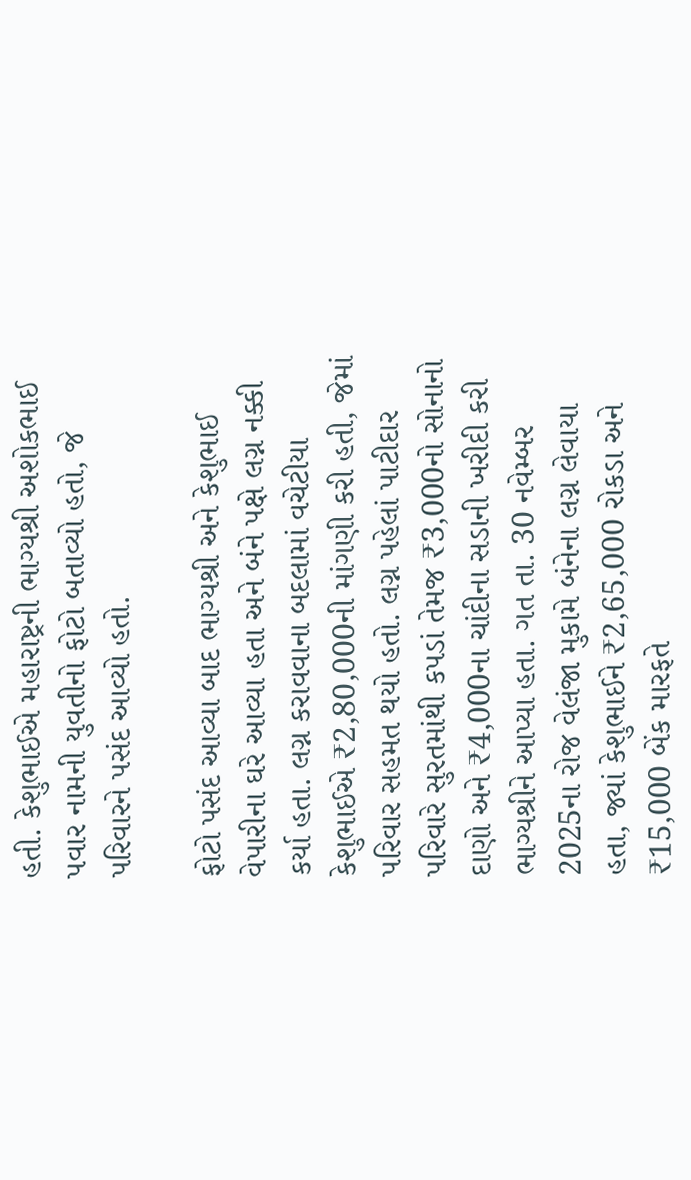હતી. કેશુભાઈએ મહારાષ્ટ્રની ભાગ્યશ્રી અશોકભાઈ પવાર નામની યુવતીનો ફોટો બતાવ્યો હતો, જે પરિવારને પસંદ આવ્યો હતો.

ફોટો પસંદ આવ્યા બાદ ભાગ્યશ્રી અને કેશુભાઈ વેપારીના ઘરે આવ્યા હતા અને બંને પક્ષે લગ્ન નક્કી કર્યા હતા. લગ્ન કરાવવાના બદલામાં વચેટીયા કેશુભાઈએ ₹2,80,000ની માંગણી કરી હતી, જેમાં પરિવાર સહમત થયો હતો. લગ્ન પહેલાં પાટીદાર પરિવારે સુરતમાંથી કપડાં તેમજ ₹3,000નો સોનાનો દાણો અને ₹4,000ના ચાંદીના સડાની ખરીદી કરી ભાગ્યશ્રીને આપ્યા હતા. ગત તા. 30 નવેમ્બર 2025ના રોજ વેલંજા મુકામે બંનેના લગ્ન લેવાયા હતા, જ્યાં કેશુભાઈને ₹2,65,000 રોકડા અને ₹15,000 બેંક મારફતે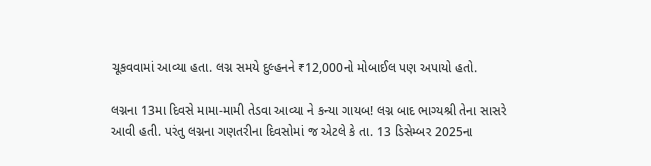ચૂકવવામાં આવ્યા હતા. લગ્ન સમયે દુલ્હનને ₹12,000નો મોબાઈલ પણ અપાયો હતો.

લગ્નના 13મા દિવસે મામા-મામી તેડવા આવ્યા ને કન્યા ગાયબ! લગ્ન બાદ ભાગ્યશ્રી તેના સાસરે આવી હતી. પરંતુ લગ્નના ગણતરીના દિવસોમાં જ એટલે કે તા. 13 ડિસેમ્બર 2025ના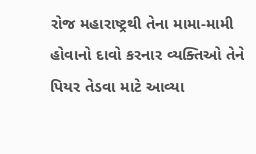રોજ મહારાષ્ટ્રથી તેના મામા-મામી હોવાનો દાવો કરનાર વ્યક્તિઓ તેને પિયર તેડવા માટે આવ્યા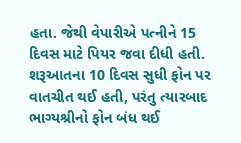હતા. જેથી વેપારીએ પત્નીને 15 દિવસ માટે પિયર જવા દીધી હતી. શરૂઆતના 10 દિવસ સુધી ફોન પર વાતચીત થઈ હતી, પરંતુ ત્યારબાદ ભાગ્યશ્રીનો ફોન બંધ થઈ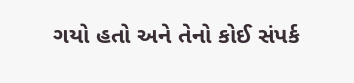ગયો હતો અને તેનો કોઈ સંપર્ક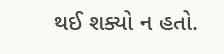થઈ શક્યો ન હતો.